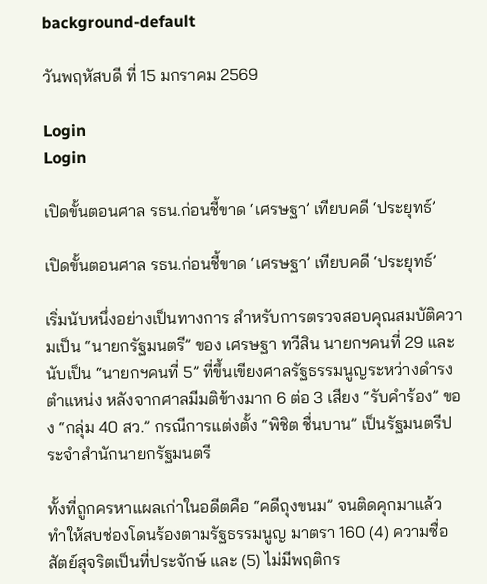background-default

วันพฤหัสบดี ที่ 15 มกราคม 2569

Login
Login

เปิดขั้นตอนศาล รธน.ก่อนชี้ขาด ‘เศรษฐา’ เทียบคดี ‘ประยุทธ์’

เปิดขั้นตอนศาล รธน.ก่อนชี้ขาด ‘เศรษฐา’ เทียบคดี ‘ประยุทธ์’

เริ่มนับหนึ่งอย่างเป็นทางการ สำหรับการตรวจสอบคุณสมบัติความเป็น “นายกรัฐมนตรี” ของ เศรษฐา ทวีสิน นายกฯคนที่ 29 และนับเป็น “นายกฯคนที่ 5” ที่ขึ้นเขียงศาลรัฐธรรมนูญระหว่างดำรงตำแหน่ง หลังจากศาลมีมติข้างมาก 6 ต่อ 3 เสียง “รับคำร้อง” ของ “กลุ่ม 40 สว.” กรณีการแต่งตั้ง “พิชิต ชื่นบาน” เป็นรัฐมนตรีประจำสำนักนายกรัฐมนตรี

ทั้งที่ถูกครหาแผลเก่าในอดีตคือ “คดีถุงขนม” จนติดคุกมาแล้ว ทำให้สบช่องโดนร้องตามรัฐธรรมนูญ มาตรา 160 (4) ความซื่อสัตย์สุจริตเป็นที่ประจักษ์ และ (5) ไม่มีพฤติกร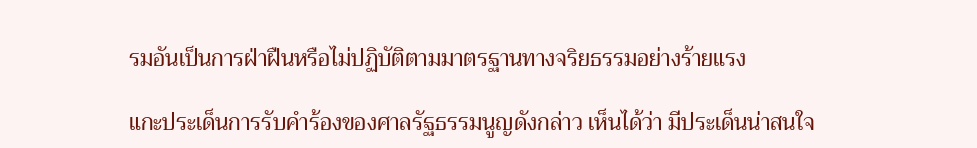รมอันเป็นการฝ่าฝืนหรือไม่ปฏิบัติตามมาตรฐานทางจริยธรรมอย่างร้ายแรง

แกะประเด็นการรับคำร้องของศาลรัฐธรรมนูญดังกล่าว เห็นได้ว่า มีประเด็นน่าสนใจ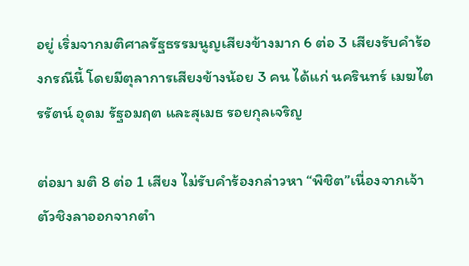อยู่ เริ่มจากมติศาลรัฐธรรมนูญเสียงข้างมาก 6 ต่อ 3 เสียงรับคำร้องกรณีนี้ โดยมีตุลาการเสียงข้างน้อย 3 คน ได้แก่ นครินทร์ เมฆไตรรัตน์ อุดม รัฐอมฤต และสุเมธ รอยกุลเจริญ

ต่อมา มติ 8 ต่อ 1 เสียง ไม่รับคำร้องกล่าวหา “พิชิต”เนื่องจากเจ้าตัวชิงลาออกจากตำ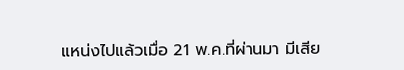แหน่งไปแล้วเมื่อ 21 พ.ค.ที่ผ่านมา มีเสีย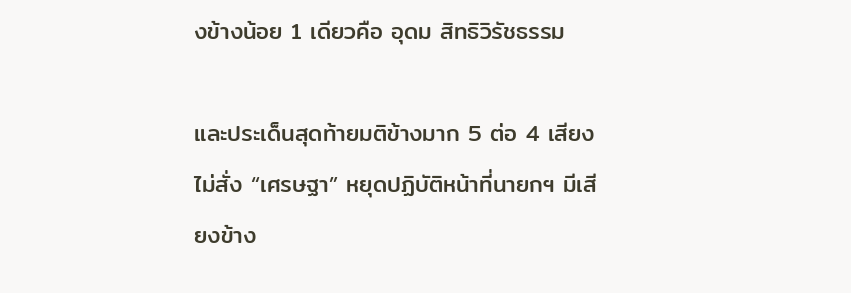งข้างน้อย 1 เดียวคือ อุดม สิทธิวิรัชธรรม

และประเด็นสุดท้ายมติข้างมาก 5 ต่อ 4 เสียง ไม่สั่ง “เศรษฐา” หยุดปฏิบัติหน้าที่นายกฯ มีเสียงข้าง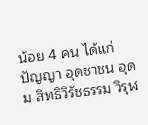น้อย 4 คน ได้แก่ ปัญญา อุดชาชน อุดม สิทธิวิรัชธรรม วิรุฬ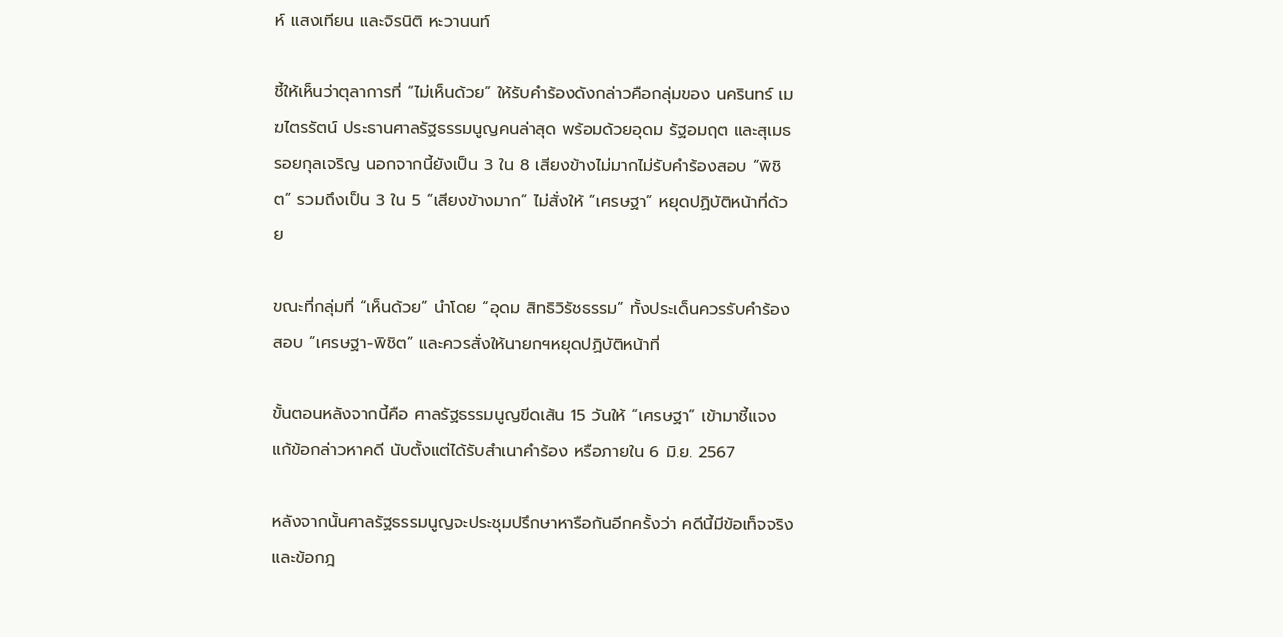ห์ แสงเทียน และจิรนิติ หะวานนท์

ชี้ให้เห็นว่าตุลาการที่ “ไม่เห็นด้วย” ให้รับคำร้องดังกล่าวคือกลุ่มของ นครินทร์ เมฆไตรรัตน์ ประธานศาลรัฐธรรมนูญคนล่าสุด พร้อมด้วยอุดม รัฐอมฤต และสุเมธ รอยกุลเจริญ นอกจากนี้ยังเป็น 3 ใน 8 เสียงข้างไม่มากไม่รับคำร้องสอบ “พิชิต” รวมถึงเป็น 3 ใน 5 “เสียงข้างมาก” ไม่สั่งให้ “เศรษฐา” หยุดปฏิบัติหน้าที่ด้วย

ขณะที่กลุ่มที่ “เห็นด้วย” นำโดย “อุดม สิทธิวิรัชธรรม” ทั้งประเด็นควรรับคำร้องสอบ “เศรษฐา-พิชิต” และควรสั่งให้นายกฯหยุดปฏิบัติหน้าที่

ขั้นตอนหลังจากนี้คือ ศาลรัฐธรรมนูญขีดเส้น 15 วันให้ “เศรษฐา” เข้ามาชี้แจงแก้ข้อกล่าวหาคดี นับตั้งแต่ได้รับสำเนาคำร้อง หรือภายใน 6 มิ.ย. 2567

หลังจากนั้นศาลรัฐธรรมนูญจะประชุมปรึกษาหารือกันอีกครั้งว่า คดีนี้มีข้อเท็จจริงและข้อกฎ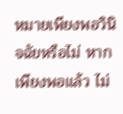หมายเพียงพอวินิจฉัยหรือไม่ หากเพียงพอแล้ว ไม่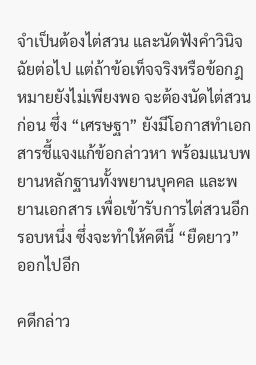จำเป็นต้องไต่สวน และนัดฟังคำวินิจฉัยต่อไป แต่ถ้าข้อเท็จจริงหรือข้อกฎหมายยังไม่เพียงพอ จะต้องนัดไต่สวนก่อน ซึ่ง “เศรษฐา” ยังมีโอกาสทำเอกสารชี้แจงแก้ข้อกล่าวหา พร้อมแนบพยานหลักฐานทั้งพยานบุคคล และพยานเอกสาร เพื่อเข้ารับการไต่สวนอีกรอบหนึ่ง ซึ่งจะทำให้คดีนี้ “ยืดยาว” ออกไปอีก

คดีกล่าว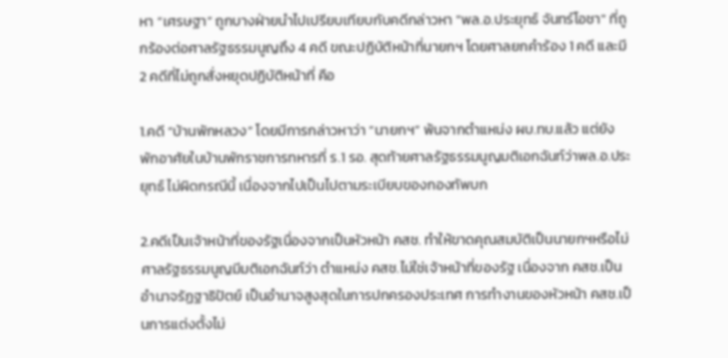หา “เศรษฐา” ถูกบางฝ่ายนำไปเปรียบเทียบกับคดีกล่าวหา "พล.อ.ประยุทธ์ จันทร์โอชา" ที่ถูกร้องต่อศาลรัฐธรรมนูญถึง 4 คดี ขณะปฏิบัติหน้าที่นายกฯ โดยศาลยกคำร้อง 1 คดี และมี 2 คดีที่ไม่ถูกสั่งหยุดปฏิบัติหน้าที่ คือ

1.คดี “บ้านพักหลวง” โดยมีการกล่าวหาว่า “นายกฯ” พ้นจากตำแหน่ง ผบ.ทบ.แล้ว แต่ยังพักอาศัยในบ้านพักราชการทหารที่ ร.1 รอ. สุดท้ายศาลรัฐธรรมนูญมติเอกฉันท์ว่าพล.อ.ประยุทธ์ ไม่ผิดกรณีนี้ เนื่องจากไปเป็นไปตามระเบียบของกองทัพบก

2.คดีเป็นเจ้าหน้าที่ของรัฐเนื่องจากเป็นหัวหน้า คสช. ทำให้ขาดคุณสมบัติเป็นนายกฯหรือไม่ ศาลรัฐธรรมนูญมีมติเอกฉันท์ว่า ตำแหน่ง คสช.ไม่ใช่เจ้าหน้าที่ของรัฐ เนื่องจาก คสช.เป็นอำนาจรัฏฐาธิปัตย์ เป็นอำนาจสูงสุดในการปกครองประเทศ การทำงานของหัวหน้า คสช.เป็นการแต่งตั้งไม่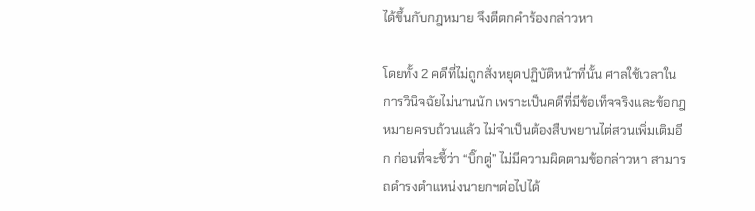ได้ขึ้นกับกฎหมาย จึงตีตกคำร้องกล่าวหา

โดยทั้ง 2 คดีที่ไม่ถูกสั่งหยุดปฏิบัติหน้าที่นั้น ศาลใช้เวลาในการวินิจฉัยไม่นานนัก เพราะเป็นคดีที่มีข้อเท็จจริงและข้อกฎหมายครบถ้วนแล้ว ไม่จำเป็นต้องสืบพยานไต่สวนเพิ่มเติมอีก ก่อนที่จะชี้ว่า “บิ๊กตู่” ไม่มีความผิดตามข้อกล่าวหา สามารถดำรงตำแหน่งนายกฯต่อไปได้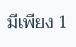มีเพียง 1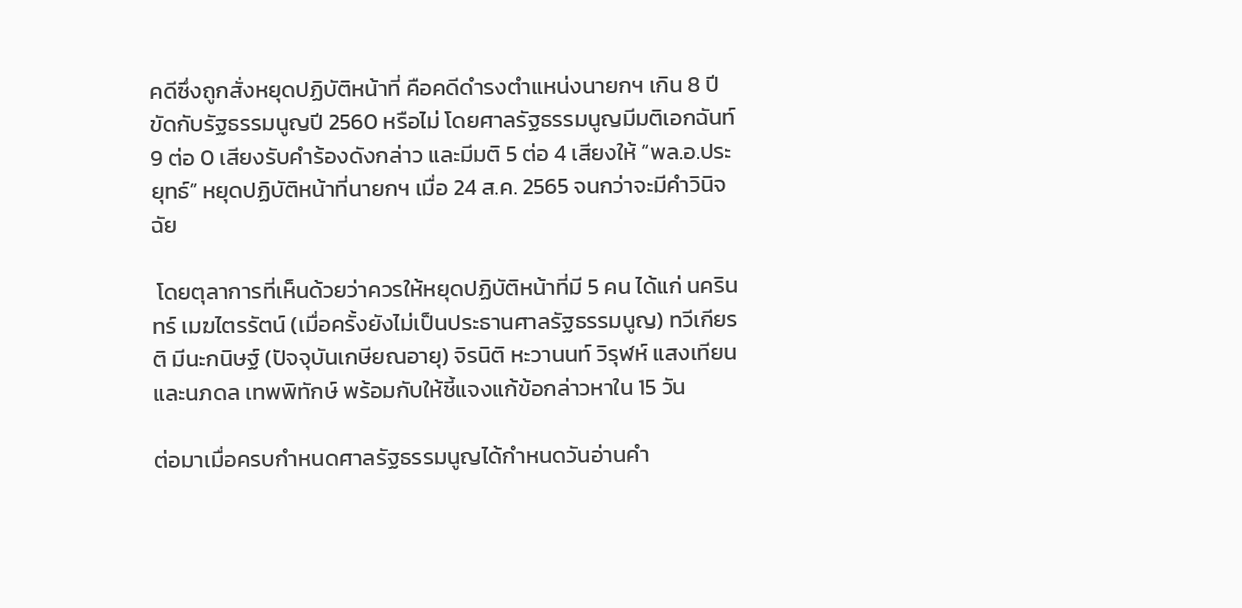คดีซึ่งถูกสั่งหยุดปฏิบัติหน้าที่ คือคดีดำรงตำแหน่งนายกฯ เกิน 8 ปี ขัดกับรัฐธรรมนูญปี 2560 หรือไม่ โดยศาลรัฐธรรมนูญมีมติเอกฉันท์ 9 ต่อ 0 เสียงรับคำร้องดังกล่าว และมีมติ 5 ต่อ 4 เสียงให้ “พล.อ.ประยุทธ์” หยุดปฏิบัติหน้าที่นายกฯ เมื่อ 24 ส.ค. 2565 จนกว่าจะมีคำวินิจฉัย

 โดยตุลาการที่เห็นด้วยว่าควรให้หยุดปฏิบัติหน้าที่มี 5 คน ได้แก่ นครินทร์ เมฆไตรรัตน์ (เมื่อครั้งยังไม่เป็นประธานศาลรัฐธรรมนูญ) ทวีเกียรติ มีนะกนิษฐ์ (ปัจจุบันเกษียณอายุ) จิรนิติ หะวานนท์ วิรุฬห์ แสงเทียน และนภดล เทพพิทักษ์ พร้อมกับให้ชี้แจงแก้ข้อกล่าวหาใน 15 วัน

ต่อมาเมื่อครบกำหนดศาลรัฐธรรมนูญได้กำหนดวันอ่านคำ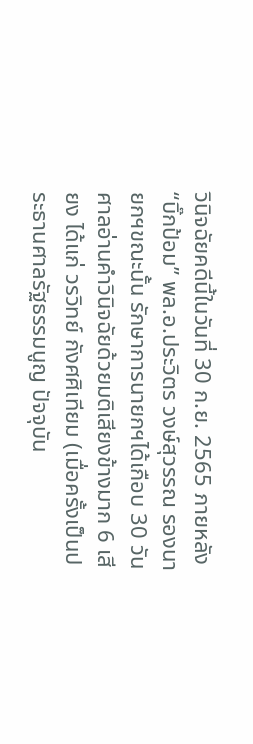วินิจฉัยคดีนี้ในวันที่ 30 ก.ย. 2565 ภายหลัง “บิ๊กป้อม” พล.อ.ประวิตร วงษ์สุวรรณ รองนายกฯขณะนั้น รักษาการนายกฯได้เกือบ 30 วัน ศาลอ่านคำวินิจฉัยด้วยมติเสียงข้างมาก 6 เสียง ได้แก่ วรวิทย์ กังศศิเทียม (เมื่อครั้งเป็นประธานศาลรัฐธรรมนูญ ปัจจุบัน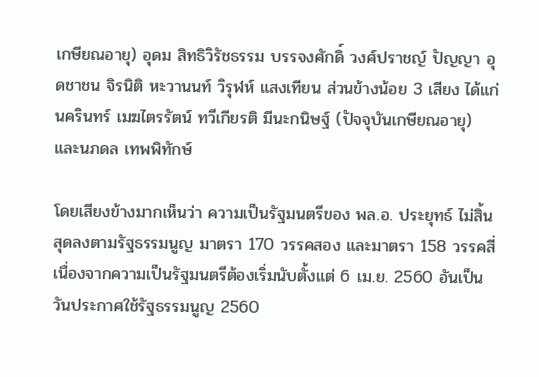เกษียณอายุ) อุดม สิทธิวิรัชธรรม บรรจงศักดิ์ วงศ์ปราชญ์ ปัญญา อุดชาชน จิรนิติ หะวานนท์ วิรุฬห์ แสงเทียน ส่วนข้างน้อย 3 เสียง ได้แก่ นครินทร์ เมฆไตรรัตน์ ทวีเกียรติ มีนะกนิษฐ์ (ปัจจุบันเกษียณอายุ) และนภดล เทพพิทักษ์

โดยเสียงข้างมากเห็นว่า ความเป็นรัฐมนตรีของ พล.อ. ประยุทธ์ ไม่สิ้นสุดลงตามรัฐธรรมนูญ มาตรา 170 วรรคสอง และมาตรา 158 วรรคสี่ เนื่องจากความเป็นรัฐมนตรีต้องเริ่มนับตั้งแต่ 6 เม.ย. 2560 อันเป็นวันประกาศใช้รัฐธรรมนูญ 2560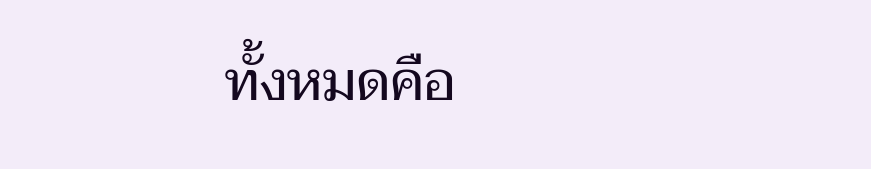ทั้งหมดคือ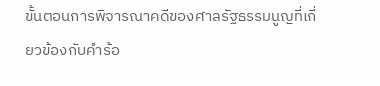ขั้นตอนการพิจารณาคดีของศาลรัฐธรรมนูญที่เกี่ยวข้องกับคำร้อ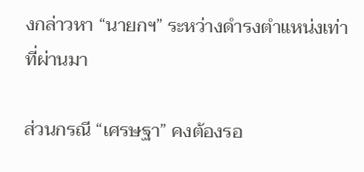งกล่าวหา “นายกฯ” ระหว่างดำรงตำแหน่งเท่าที่ผ่านมา

ส่วนกรณี “เศรษฐา” คงต้องรอ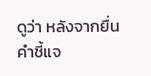ดูว่า หลังจากยื่นคำชี้แจ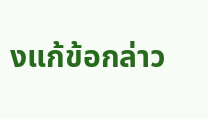งแก้ข้อกล่าว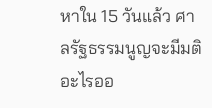หาใน 15 วันแล้ว ศาลรัฐธรรมนูญจะมีมติอะไรออ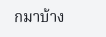กมาบ้าง